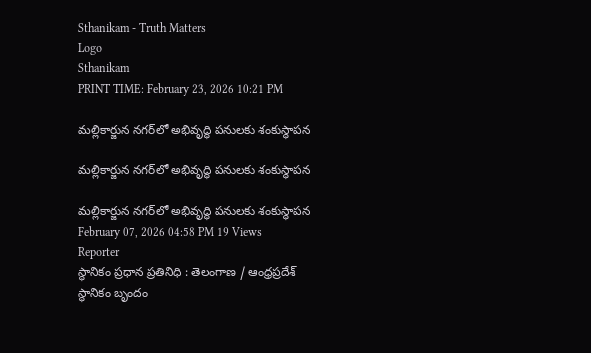Sthanikam - Truth Matters
Logo
Sthanikam
PRINT TIME: February 23, 2026 10:21 PM

మల్లికార్జున నగర్‌లో అభివృద్ధి పనులకు శంకుస్థాపన

మల్లికార్జున నగర్‌లో అభివృద్ధి పనులకు శంకుస్థాపన

మల్లికార్జున నగర్‌లో అభివృద్ధి పనులకు శంకుస్థాపన
February 07, 2026 04:58 PM 19 Views
Reporter
స్థానికం ప్రధాన ప్రతినిధి : తెలంగాణ / ఆంధ్రప్రదేశ్
స్థానికం బృందం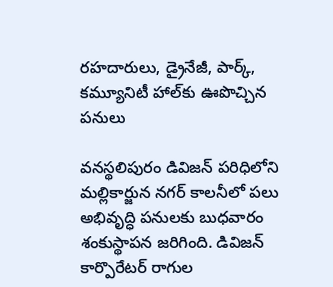రహదారులు, డ్రైనేజీ, పార్క్, కమ్యూనిటీ హాల్‌కు ఊపొచ్చిన పనులు

వనస్థలిపురం డివిజన్ పరిధిలోని మల్లికార్జున నగర్ కాలనీలో పలు అభివృద్ధి పనులకు బుధవారం శంకుస్థాపన జరిగింది. డివిజన్ కార్పొరేటర్ రాగుల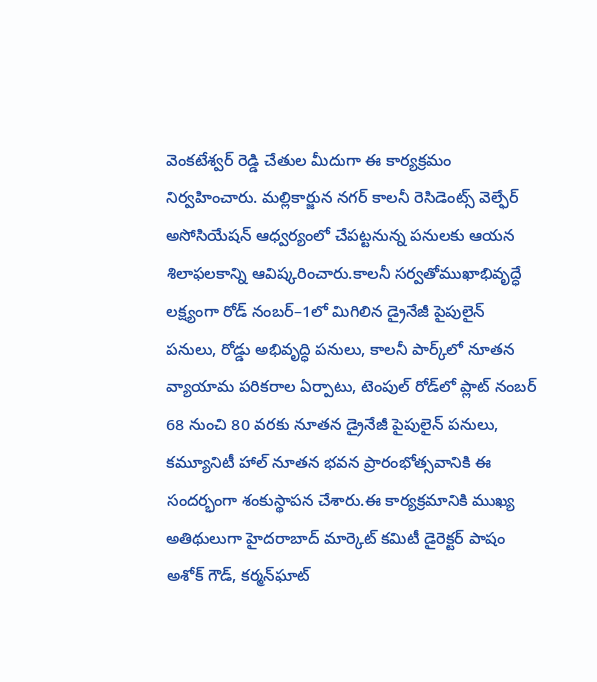వెంకటేశ్వర్ రెడ్డి చేతుల మీదుగా ఈ కార్యక్రమం నిర్వహించారు. మల్లికార్జున నగర్ కాలనీ రెసిడెంట్స్ వెల్ఫేర్ అసోసియేషన్ ఆధ్వర్యంలో చేపట్టనున్న పనులకు ఆయన శిలాఫలకాన్ని ఆవిష్కరించారు.కాలనీ సర్వతోముఖాభివృద్ధే లక్ష్యంగా రోడ్ నంబర్–1లో మిగిలిన డ్రైనేజీ పైపులైన్ పనులు, రోడ్డు అభివృద్ధి పనులు, కాలనీ పార్క్‌లో నూతన వ్యాయామ పరికరాల ఏర్పాటు, టెంపుల్ రోడ్‌లో ప్లాట్ నంబర్ 68 నుంచి 80 వరకు నూతన డ్రైనేజీ పైపులైన్ పనులు, కమ్యూనిటీ హాల్ నూతన భవన ప్రారంభోత్సవానికి ఈ సందర్భంగా శంకుస్థాపన చేశారు.ఈ కార్యక్రమానికి ముఖ్య అతిథులుగా హైదరాబాద్ మార్కెట్ కమిటీ డైరెక్టర్ పాషం అశోక్ గౌడ్, కర్మన్‌ఘాట్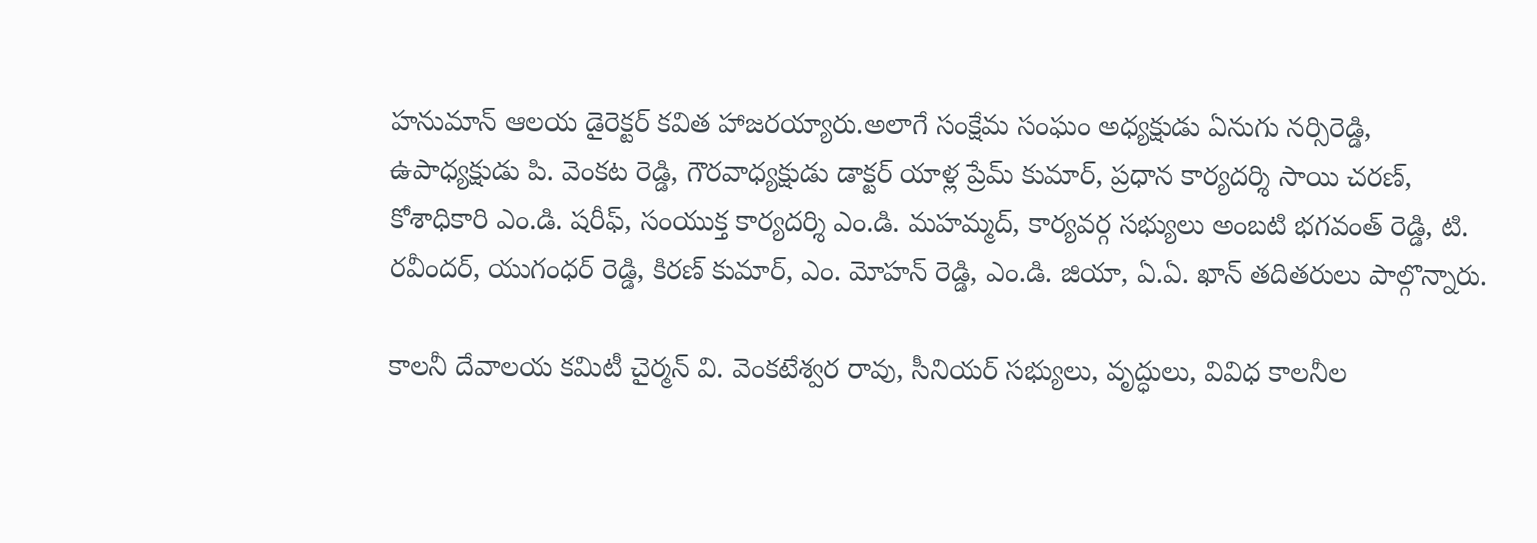హనుమాన్ ఆలయ డైరెక్టర్ కవిత హాజరయ్యారు.అలాగే సంక్షేమ సంఘం అధ్యక్షుడు ఏనుగు నర్సిరెడ్డి, ఉపాధ్యక్షుడు పి. వెంకట రెడ్డి, గౌరవాధ్యక్షుడు డాక్టర్ యాళ్ల ప్రేమ్ కుమార్, ప్రధాన కార్యదర్శి సాయి చరణ్, కోశాధికారి ఎం.డి. షరీఫ్, సంయుక్త కార్యదర్శి ఎం.డి. మహమ్మద్, కార్యవర్గ సభ్యులు అంబటి భగవంత్ రెడ్డి, టి. రవీందర్, యుగంధర్ రెడ్డి, కిరణ్ కుమార్, ఎం. మోహన్ రెడ్డి, ఎం.డి. జియా, ఏ.ఏ. ఖాన్ తదితరులు పాల్గొన్నారు.

కాలనీ దేవాలయ కమిటీ చైర్మన్ వి. వెంకటేశ్వర రావు, సీనియర్ సభ్యులు, వృద్ధులు, వివిధ కాలనీల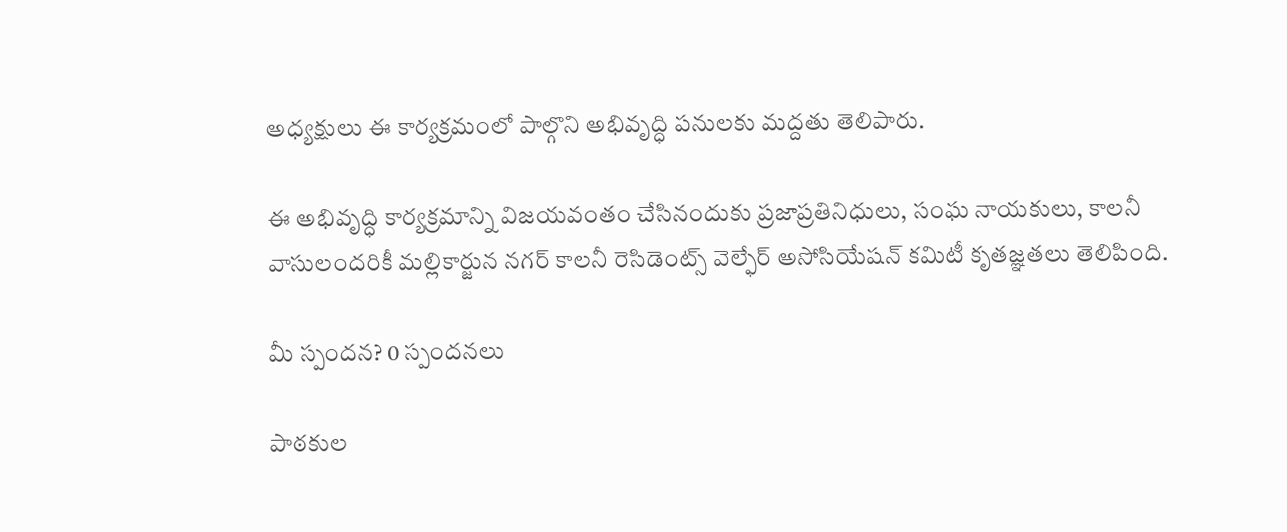అధ్యక్షులు ఈ కార్యక్రమంలో పాల్గొని అభివృద్ధి పనులకు మద్దతు తెలిపారు.

ఈ అభివృద్ధి కార్యక్రమాన్ని విజయవంతం చేసినందుకు ప్రజాప్రతినిధులు, సంఘ నాయకులు, కాలనీ వాసులందరికీ మల్లికార్జున నగర్ కాలనీ రెసిడెంట్స్ వెల్ఫేర్ అసోసియేషన్ కమిటీ కృతజ్ఞతలు తెలిపింది.

మీ స్పందన? 0 స్పందనలు

పాఠకుల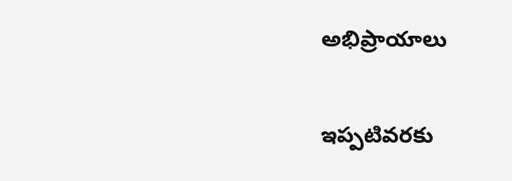అభిప్రాయాలు

ఇప్పటివరకు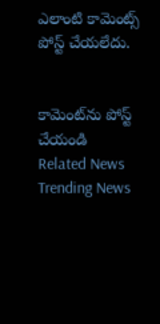ఎలాంటి కామెంట్స్ పోస్ట్ చేయలేదు.


కామెంట్‌ను పోస్ట్ చేయండి
Related News
Trending News